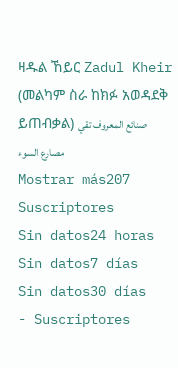ዛዱል ኸይር Zadul Kheir
(መልካም ስራ ከክፉ አወዳደቅ ይጠብቃል) صنائع المعروف تقي مصارع السوء
Mostrar más207
Suscriptores
Sin datos24 horas
Sin datos7 días
Sin datos30 días
- Suscriptores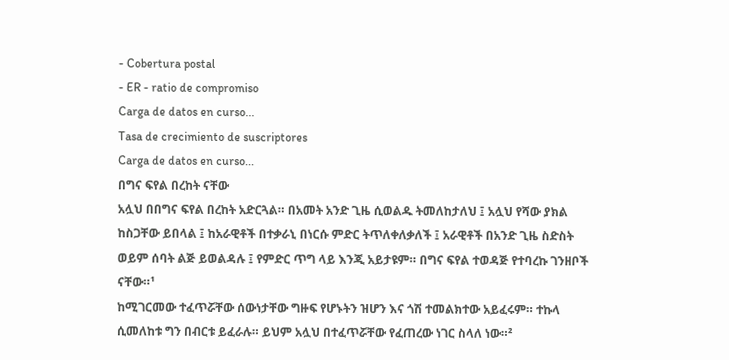- Cobertura postal
- ER - ratio de compromiso
Carga de datos en curso...
Tasa de crecimiento de suscriptores
Carga de datos en curso...
በግና ፍየል በረከት ናቸው
አሏህ በበግና ፍየል በረከት አድርጓል። በአመት አንድ ጊዜ ሲወልዱ ትመለከታለህ ፤ አሏህ የሻው ያክል ከስጋቸው ይበላል ፤ ከአራዊቶች በተቃራኒ በነርሱ ምድር ትጥለቀለቃለች ፤ አራዊቶች በአንድ ጊዜ ስድስት ወይም ሰባት ልጅ ይወልዳሉ ፤ የምድር ጥግ ላይ እንጂ አይታዩም። በግና ፍየል ተወዳጅ የተባረኩ ገንዘቦች ናቸው።¹
ከሚገርመው ተፈጥሯቸው ሰውነታቸው ግዙፍ የሆኑትን ዝሆን እና ጎሽ ተመልክተው አይፈሩም። ተኩላ ሲመለከቱ ግን በብርቱ ይፈራሉ። ይህም አሏህ በተፈጥሯቸው የፈጠረው ነገር ስላለ ነው።²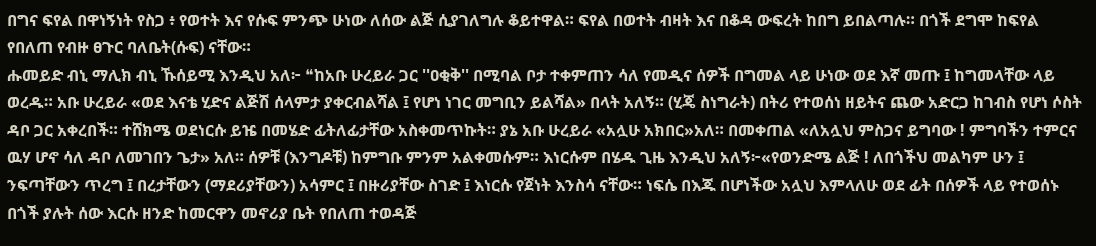በግና ፍየል በዋነኝነት የስጋ ፥ የወተት እና የሱፍ ምንጭ ሁነው ለሰው ልጅ ሲያገለግሉ ቆይተዋል። ፍየል በወተት ብዛት እና በቆዳ ውፍረት ከበግ ይበልጣሉ። በጎች ደግሞ ከፍየል የበለጠ የብዙ ፀጉር ባለቤት(ሱፍ) ናቸው።
ሑመይድ ብኒ ማሊክ ብኒ ኹሰይሚ እንዲህ አለ፦ ❝ከአቡ ሁረይራ ጋር ''ዐቂቅ'' በሚባል ቦታ ተቀምጠን ሳለ የመዲና ሰዎች በግመል ላይ ሁነው ወደ እኛ መጡ ፤ ከግመላቸው ላይ ወረዱ። አቡ ሁረይራ «ወደ እናቴ ሂድና ልጅሽ ሰላምታ ያቀርብልሻል ፤ የሆነ ነገር መግቢን ይልሻል» በላት አለኝ። (ሂጄ ስነግራት) በትሪ የተወሰነ ዘይትና ጨው አድርጋ ከገብስ የሆነ ሶስት ዳቦ ጋር አቀረበች። ተሸክሜ ወደነርሱ ይዤ በመሄድ ፊትለፊታቸው አስቀመጥኩት። ያኔ አቡ ሁረይራ «አሏሁ አክበር»አለ። በመቀጠል «ለአሏህ ምስጋና ይግባው ! ምግባችን ተምርና ዉሃ ሆኖ ሳለ ዳቦ ለመገበን ጌታ» አለ። ሰዎቹ (እንግዶቹ) ከምግቡ ምንም አልቀመሱም። እነርሱም በሄዱ ጊዜ እንዲህ አለኝ፦«የወንድሜ ልጅ ! ለበጎችህ መልካም ሁን ፤ ንፍጣቸውን ጥረግ ፤ በረታቸውን (ማደሪያቸውን) አሳምር ፤ በዙሪያቸው ስገድ ፤ እነርሱ የጀነት እንስሳ ናቸው። ነፍሴ በእጁ በሆነችው አሏህ እምላለሁ ወደ ፊት በሰዎች ላይ የተወሰኑ በጎች ያሉት ሰው እርሱ ዘንድ ከመርዋን መኖሪያ ቤት የበለጠ ተወዳጅ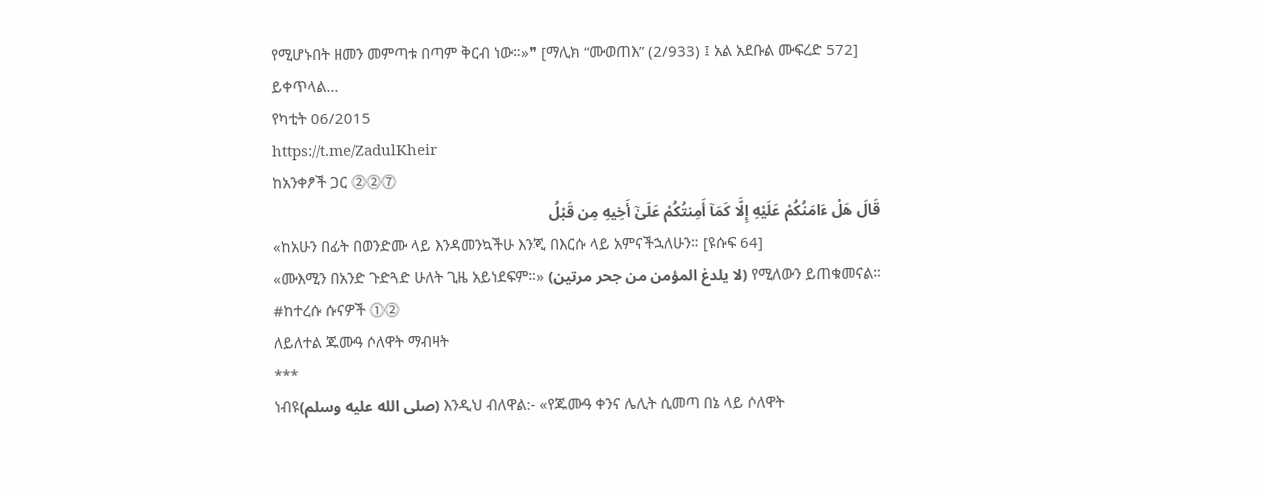የሚሆኑበት ዘመን መምጣቱ በጣም ቅርብ ነው።»❞ [ማሊክ “ሙወጠእ” (2/933) ፤ አል አደቡል ሙፍረድ 572]
ይቀጥላል...
የካቲት 06/2015
https://t.me/ZadulKheir
ከአንቀፆች ጋር ⓶⓶⓻
قَالَ هَلْ ءَامَنُكُمْ عَلَيْهِ إِلَّا كَمَآ أَمِنتُكُمْ عَلَىٰٓ أَخِيهِ مِن قَبْلُ
«ከአሁን በፊት በወንድሙ ላይ እንዳመንኳችሁ እንጂ በእርሱ ላይ አምናችኋለሁን። [ዩሱፍ 64]
«ሙእሚን በአንድ ጉድጓድ ሁለት ጊዜ አይነደፍም።» (لا يلدغ المؤمن من جحر مرتين) የሚለውን ይጠቁመናል።
#ከተረሱ ሱናዎች ⓵⓶
ለይለተል ጁሙዓ ሶለዋት ማብዛት
***
ነብዩ(صلى الله عليه وسلم) እንዲህ ብለዋል:- «የጁሙዓ ቀንና ሌሊት ሲመጣ በኔ ላይ ሶለዋት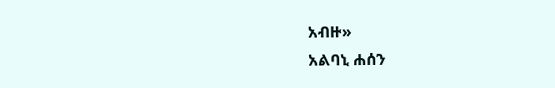አብዙ»
አልባኒ ሐሰን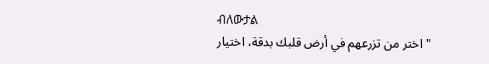ብለውታል
"اختر من تزرعهم في أرض قلبك بدقة، اختيار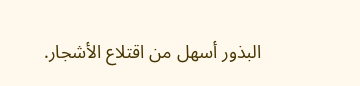البذور أسهل من اقتلاع الأشجار.